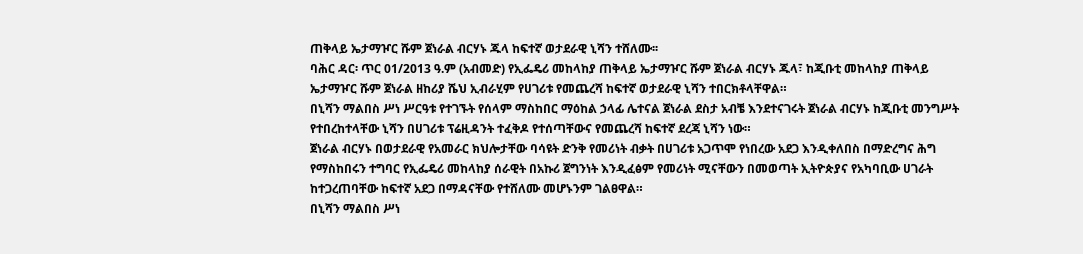ጠቅላይ ኤታማዦር ሹም ጀነራል ብርሃኑ ጁላ ከፍተኛ ወታደራዊ ኒሻን ተሸለሙ፡፡
ባሕር ዳር፡ ጥር 01/2013 ዓ.ም (አብመድ) የኢፌዴሪ መከላከያ ጠቅላይ ኤታማዦር ሹም ጀነራል ብርሃኑ ጁላ፣ ከጂቡቲ መከላከያ ጠቅላይ ኤታማዦር ሹም ጀነራል ዘከሪያ ሼህ ኢብራሂም የሀገሪቱ የመጨረሻ ከፍተኛ ወታደራዊ ኒሻን ተበርክቶላቸዋል።
በኒሻን ማልበስ ሥነ ሥርዓቱ የተገኙት የሰላም ማስከበር ማዕከል ኃላፊ ሌተናል ጀነራል ደስታ አብቼ እንደተናገሩት ጀነራል ብርሃኑ ከጂቡቲ መንግሥት የተበረከተላቸው ኒሻን በሀገሪቱ ፕሬዚዳንት ተፈቅዶ የተሰጣቸውና የመጨረሻ ከፍተኛ ደረጃ ኒሻን ነው።
ጀነራል ብርሃኑ በወታደራዊ የአመራር ክህሎታቸው ባሳዩት ድንቅ የመሪነት ብቃት በሀገሪቱ አጋጥሞ የነበረው አደጋ እንዲቀለበስ በማድረግና ሕግ የማስከበሩን ተግባር የኢፌዴሪ መከላከያ ሰራዊት በአኩሪ ጀግንነት እንዲፈፅም የመሪነት ሚናቸውን በመወጣት ኢትዮጵያና የአካባቢው ሀገራት ከተጋረጠባቸው ከፍተኛ አደጋ በማዳናቸው የተሸለሙ መሆኑንም ገልፀዋል።
በኒሻን ማልበስ ሥነ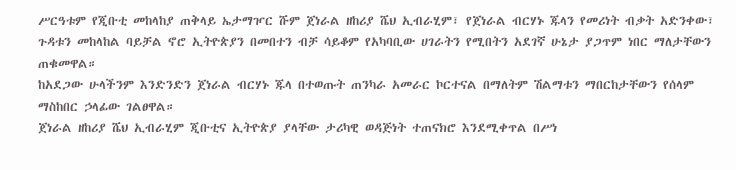ሥርዓቱም የጂቡቲ መከላከያ ጠቅላይ ኤታማዦር ሹም ጀነራል ዘከሪያ ሼህ ኢብራሂም፣ የጀነራል ብርሃኑ ጁላን የመሪነት ብቃት አድንቀው፣ ጉዳቱን መከላከል ባይቻል ኖሮ ኢትዮጵያን በመበተን ብቻ ሳይቆም የአካባቢው ሀገራትን የሚበትን አደገኛ ሁኔታ ያጋጥም ነበር ማለታቸውን ጠቁመዋል።
ከአደጋው ሁላችንም እንድንድን ጀነራል ብርሃኑ ጁላ በተወጡት ጠንካራ አመራር ኮርተናል በማለትም ሽልማቱን ማበርከታቸውን የሰላም ማስከበር ኃላፊው ገልፀዋል።
ጀነራል ዘከሪያ ሼህ ኢብራሂም ጂቡቲና ኢትዮጵያ ያላቸው ታሪካዊ ወዳጅነት ተጠናክሮ እንደሚቀጥል በሥነ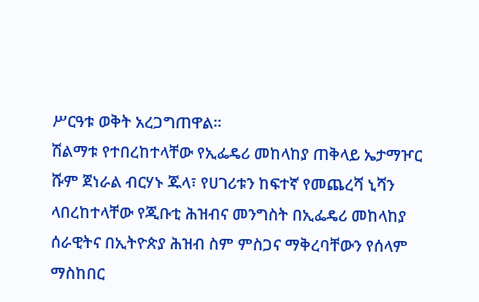ሥርዓቱ ወቅት አረጋግጠዋል።
ሽልማቱ የተበረከተላቸው የኢፌዴሪ መከላከያ ጠቅላይ ኤታማዦር ሹም ጀነራል ብርሃኑ ጁላ፣ የሀገሪቱን ከፍተኛ የመጨረሻ ኒሻን ላበረከተላቸው የጂቡቲ ሕዝብና መንግስት በኢፌዴሪ መከላከያ ሰራዊትና በኢትዮጵያ ሕዝብ ስም ምስጋና ማቅረባቸውን የሰላም ማስከበር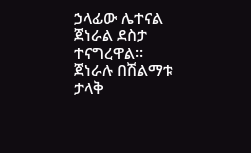ኃላፊው ሌተናል ጀነራል ደስታ ተናግረዋል።
ጀነራሉ በሽልማቱ ታላቅ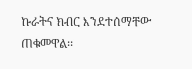ኩራትና ክብር እንደተሰማቸው ጠቁመዋል፡፡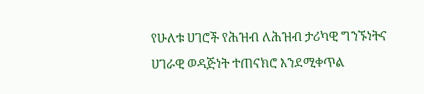የሁለቱ ሀገሮች የሕዝብ ለሕዝብ ታሪካዊ ግንኙነትና ሀገራዊ ወዳጅነት ተጠናክሮ እንደሚቀጥል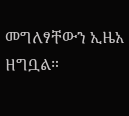መግለፃቸውን ኢዜአ ዘግቧል።